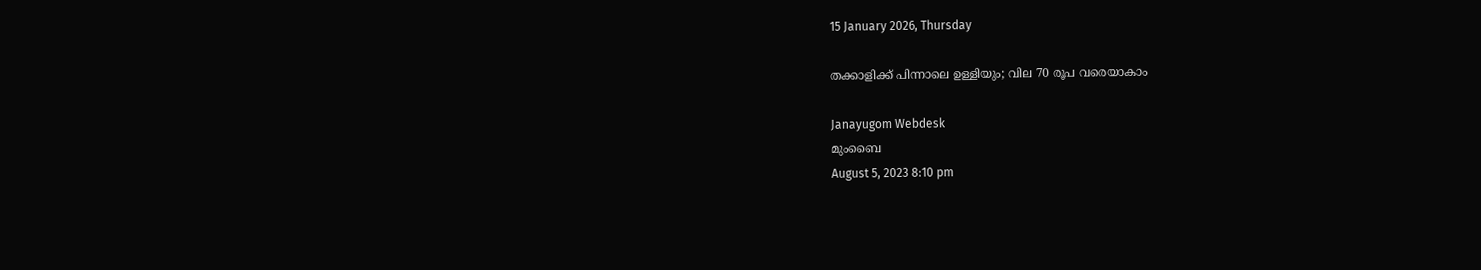15 January 2026, Thursday

തക്കാളിക്ക് പിന്നാലെ ഉള്ളിയും; വില 70 രൂപ വരെയാകാം

Janayugom Webdesk
മുംബൈ
August 5, 2023 8:10 pm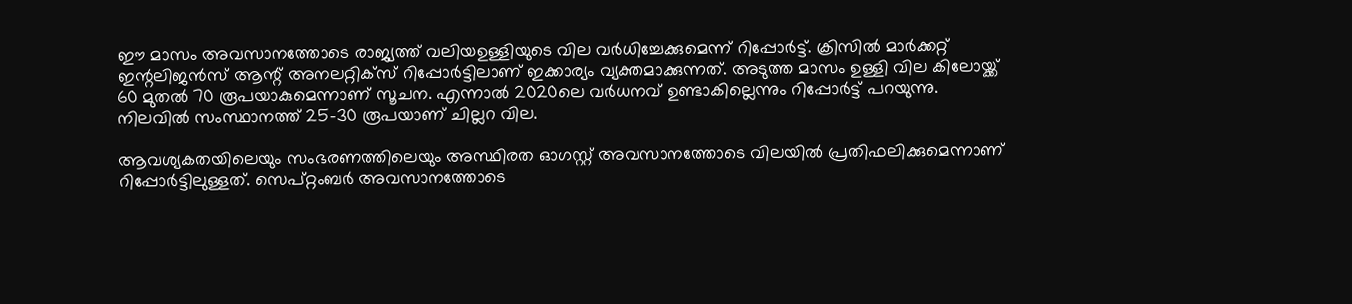ഈ മാസം അവസാനത്തോടെ രാജ്യത്ത് വലിയഉള്ളിയുടെ വില വര്‍ധിച്ചേക്കുമെന്ന് റിപ്പോര്‍ട്ട്. ക്രിസില്‍ മാര്‍ക്കറ്റ് ഇന്റലിജൻസ് ആന്റ് അനലറ്റിക്സ് റിപ്പോര്‍ട്ടിലാണ് ഇക്കാര്യം വ്യക്തമാക്കുന്നത്. അടുത്ത മാസം ഉള്ളി വില കിലോയ്ക്ക് 60 മുതല്‍ 70 രൂപയാകുമെന്നാണ് സൂചന. എന്നാല്‍ 2020ലെ വര്‍ധനവ് ഉണ്ടാകില്ലെന്നും റിപ്പോര്‍ട്ട് പറയുന്നു. നിലവില്‍ സംസ്ഥാനത്ത് 25–30 രൂപയാണ് ചില്ലറ വില.

ആവശ്യകതയിലെയും സംഭരണത്തിലെയും അസ്ഥിരത ഓഗസ്റ്റ് അവസാനത്തോടെ വിലയില്‍ പ്രതിഫലിക്കുമെന്നാണ് റിപ്പോര്‍ട്ടിലുള്ളത്. സെപ്റ്റംബര്‍ അവസാനത്തോടെ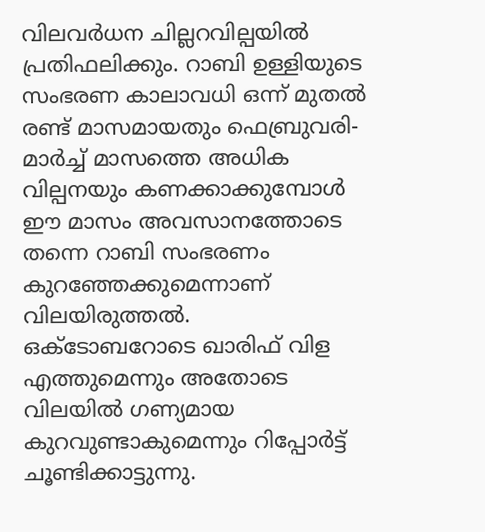വിലവര്‍ധന ചില്ലറവില്പയില്‍ പ്രതിഫലിക്കും. റാബി ഉള്ളിയുടെ സംഭരണ കാലാവധി ഒന്ന് മുതല്‍ രണ്ട് മാസമായതും ഫെബ്രുവരി-മാര്‍ച്ച് മാസത്തെ അധിക വില്പനയും കണക്കാക്കുമ്പോള്‍ ഈ മാസം അവസാനത്തോടെ തന്നെ റാബി സംഭരണം കുറഞ്ഞേക്കുമെന്നാണ് വിലയിരുത്തല്‍.
ഒക്ടോബറോടെ ഖാരിഫ് വിള എത്തുമെന്നും അതോടെ വിലയില്‍ ഗണ്യമായ കുറവുണ്ടാകുമെന്നും റിപ്പോര്‍ട്ട് ചൂണ്ടിക്കാട്ടുന്നു.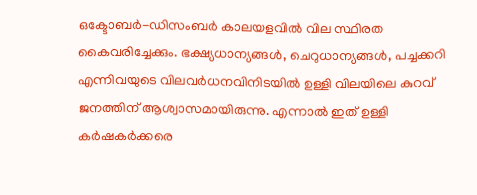ഒക്ടോബര്‍-ഡിസംബര്‍ കാലയളവില്‍ വില സ്ഥിരത കൈവരിച്ചേക്കും. ഭക്ഷ്യധാന്യങ്ങള്‍, ചെറുധാന്യങ്ങള്‍, പച്ചക്കറി എന്നിവയുടെ വിലവര്‍ധനവിനിടയില്‍ ഉള്ളി വിലയിലെ കുറവ് ജനത്തിന് ആശ്വാസമായിരുന്നു. എന്നാല്‍ ഇത് ഉള്ളി കര്‍ഷകര്‍ക്കരെ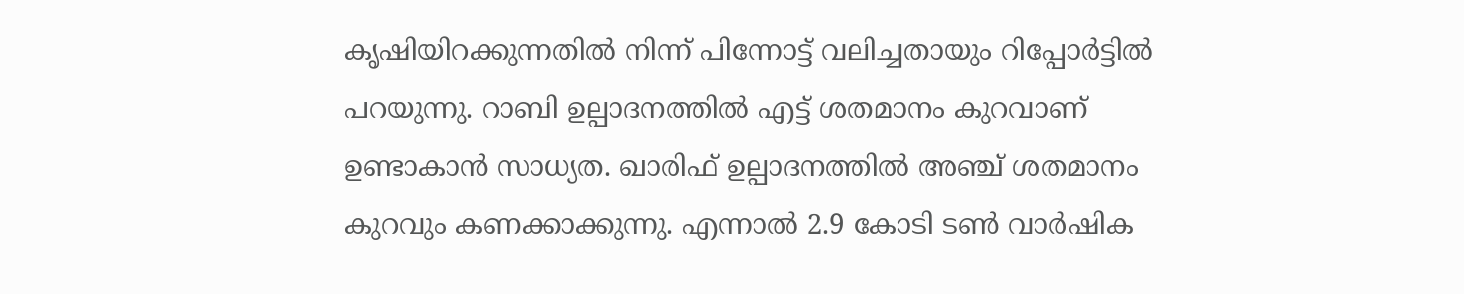കൃഷിയിറക്കുന്നതില്‍ നിന്ന് പിന്നോട്ട് വലിച്ചതായും റിപ്പോര്‍ട്ടില്‍ പറയുന്നു. റാബി ഉല്പാദനത്തില്‍ എട്ട് ശതമാനം കുറവാണ് ഉണ്ടാകാൻ സാധ്യത. ഖാരിഫ് ഉല്പാദനത്തില്‍ അ‍ഞ്ച് ശതമാനം കുറവും കണക്കാക്കുന്നു. എന്നാല്‍ 2.9 കോടി ടണ്‍ വാര്‍ഷിക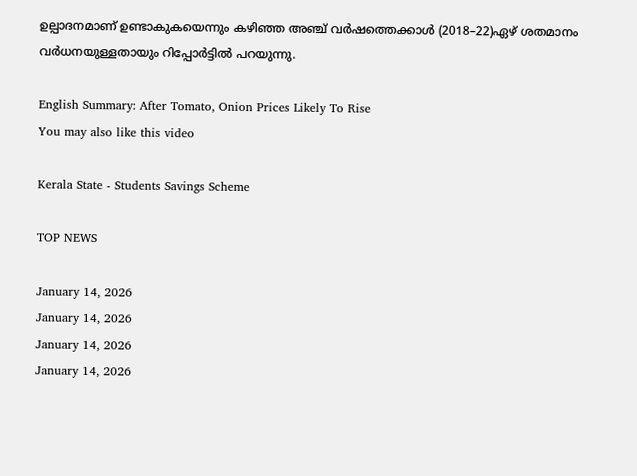ഉല്പാദനമാണ് ഉണ്ടാകുകയെന്നും കഴിഞ്ഞ അഞ്ച് വര്‍ഷത്തെക്കാള്‍ (2018–22)ഏഴ് ശതമാനം വര്‍ധനയുള്ളതായും റിപ്പോര്‍ട്ടില്‍ പറയുന്നു.

English Summary: After Tomato, Onion Prices Likely To Rise
You may also like this video

Kerala State - Students Savings Scheme

TOP NEWS

January 14, 2026
January 14, 2026
January 14, 2026
January 14, 2026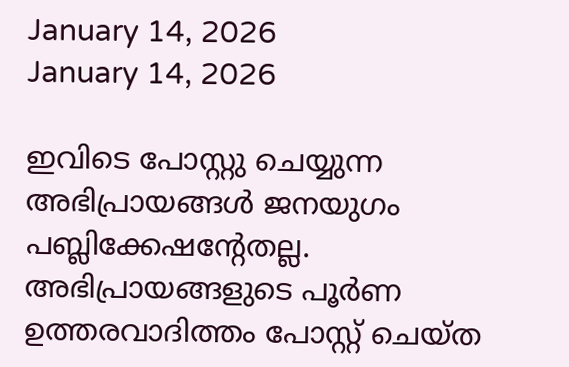January 14, 2026
January 14, 2026

ഇവിടെ പോസ്റ്റു ചെയ്യുന്ന അഭിപ്രായങ്ങള്‍ ജനയുഗം പബ്ലിക്കേഷന്റേതല്ല. അഭിപ്രായങ്ങളുടെ പൂര്‍ണ ഉത്തരവാദിത്തം പോസ്റ്റ് ചെയ്ത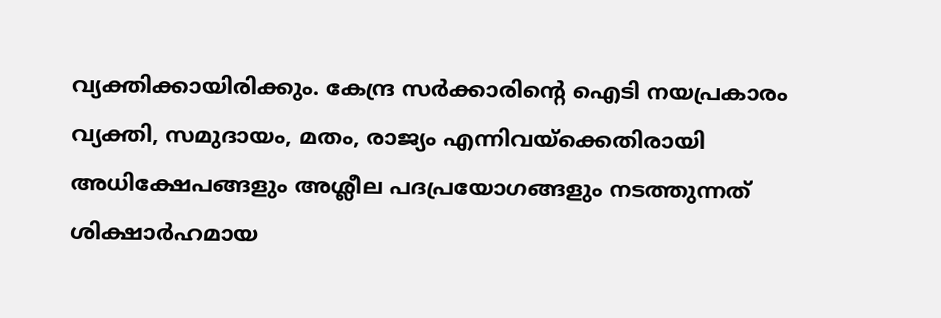വ്യക്തിക്കായിരിക്കും. കേന്ദ്ര സര്‍ക്കാരിന്റെ ഐടി നയപ്രകാരം വ്യക്തി, സമുദായം, മതം, രാജ്യം എന്നിവയ്‌ക്കെതിരായി അധിക്ഷേപങ്ങളും അശ്ലീല പദപ്രയോഗങ്ങളും നടത്തുന്നത് ശിക്ഷാര്‍ഹമായ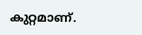കുറ്റമാണ്.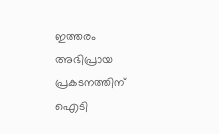ഇത്തരം അഭിപ്രായ പ്രകടനത്തിന് ഐടി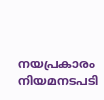നയപ്രകാരം നിയമനടപടി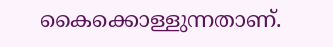കൈക്കൊള്ളുന്നതാണ്.